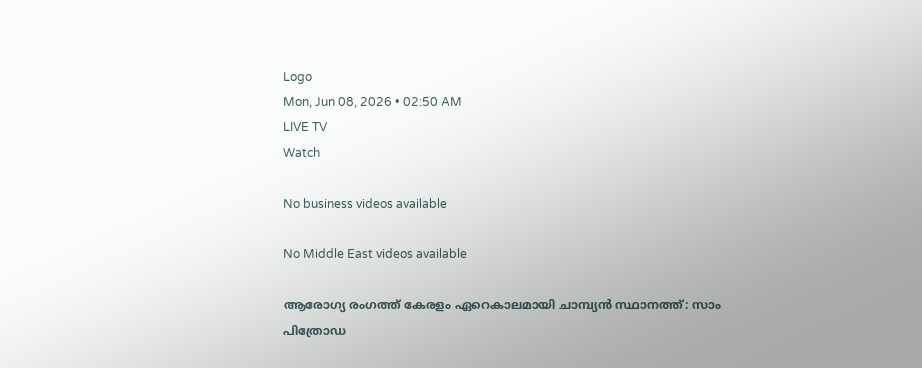Logo
Mon, Jun 08, 2026 • 02:50 AM
LIVE TV
Watch

No business videos available

No Middle East videos available

ആരോഗ്യ രംഗത്ത് കേരളം ഏറെകാലമായി ചാമ്പ്യന്‍ സ്ഥാനത്ത്: സാം പിത്രോഡ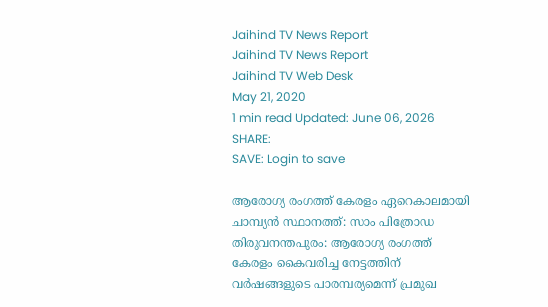Jaihind TV News Report
Jaihind TV News Report
Jaihind TV Web Desk
May 21, 2020
1 min read Updated: June 06, 2026
SHARE:
SAVE: Login to save

ആരോഗ്യ രംഗത്ത് കേരളം ഏറെകാലമായി ചാമ്പ്യന്‍ സ്ഥാനത്ത്: സാം പിത്രോഡ
തിരുവനന്തപുരം: ആരോഗ്യ രംഗത്ത് കേരളം കൈവരിച്ച നേട്ടത്തിന് വര്‍ഷങ്ങളുടെ പാരമ്പര്യമെന്ന് പ്രമുഖ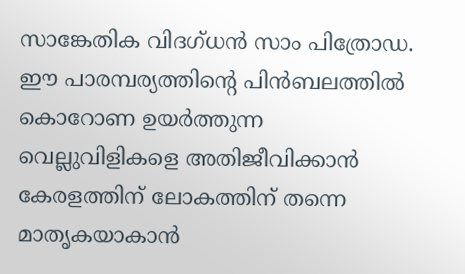സാങ്കേതിക വിദഗ്ധന്‍ സാം പിത്രോഡ. ഈ പാരമ്പര്യത്തിന്‍റെ പിന്‍ബലത്തില്‍ കൊറോണ ഉയര്‍ത്തുന്ന വെല്ലുവിളികളെ അതിജീവിക്കാന്‍ കേരളത്തിന് ലോകത്തിന് തന്നെ മാതൃകയാകാന്‍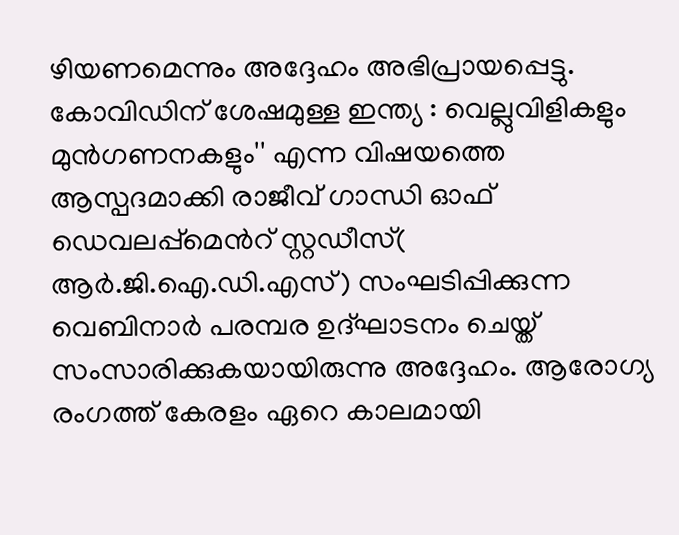ഴിയണമെന്നും അദ്ദേഹം അഭിപ്രായപ്പെട്ടു. കോവിഡിന് ശേഷമുള്ള ഇന്ത്യ : വെല്ലുവിളികളും മുന്‍ഗണനകളും'' എന്ന വിഷയത്തെ ആസ്പദമാക്കി രാജീവ് ഗാന്ധി ഓഫ് ഡെവലപ്പ്മെന്‍റ് സ്റ്റഡീസ്( ആര്‍.ജി.ഐ.ഡി.എസ്) സംഘടിപ്പിക്കുന്ന വെബിനാര്‍ പരമ്പര ഉദ്ഘാടനം ചെയ്ത് സംസാരിക്കുകയായിരുന്നു അദ്ദേഹം. ആരോഗ്യ രംഗത്ത് കേരളം ഏറെ കാലമായി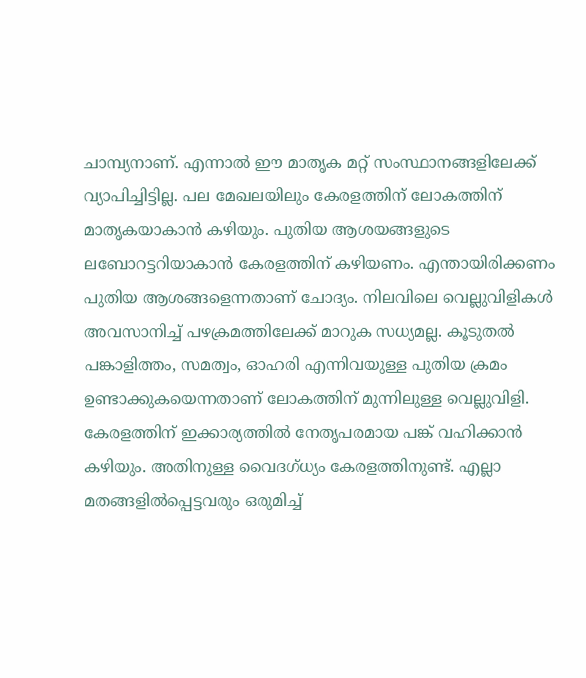ചാമ്പ്യനാണ്. എന്നാല്‍ ഈ മാതൃക മറ്റ് സംസ്ഥാനങ്ങളിലേക്ക് വ്യാപിച്ചിട്ടില്ല. പല മേഖലയിലും കേരളത്തിന് ലോകത്തിന് മാതൃകയാകാന്‍ കഴിയും. പുതിയ ആശയങ്ങളുടെ ലബോറട്ടറിയാകാന്‍ കേരളത്തിന് കഴിയണം. എന്തായിരിക്കണം പുതിയ ആശങ്ങളെന്നതാണ് ചോദ്യം. നിലവിലെ വെല്ലുവിളികള്‍ അവസാനിച്ച് പഴക്രമത്തിലേക്ക് മാറുക സധ്യമല്ല. കൂടുതല്‍ പങ്കാളിത്തം, സമത്വം, ഓഹരി എന്നിവയുള്ള പുതിയ ക്രമം ഉണ്ടാക്കുകയെന്നതാണ് ലോകത്തിന് മുന്നിലുള്ള വെല്ലുവിളി. കേരളത്തിന് ഇക്കാര്യത്തില്‍ നേതൃപരമായ പങ്ക് വഹിക്കാന്‍ കഴിയും. അതിനുള്ള വൈദഗ്ധ്യം കേരളത്തിനുണ്ട്. എല്ലാ മതങ്ങളില്‍പ്പെട്ടവരും ഒരുമിച്ച്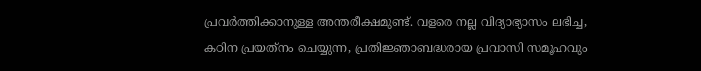പ്രവര്‍ത്തിക്കാനുള്ള അന്തരീക്ഷമുണ്ട്. വളരെ നല്ല വിദ്യാഭ്യാസം ലഭിച്ച, കഠിന പ്രയത്‌നം ചെയ്യുന്ന, പ്രതിജ്ഞാബദ്ധരായ പ്രവാസി സമൂഹവും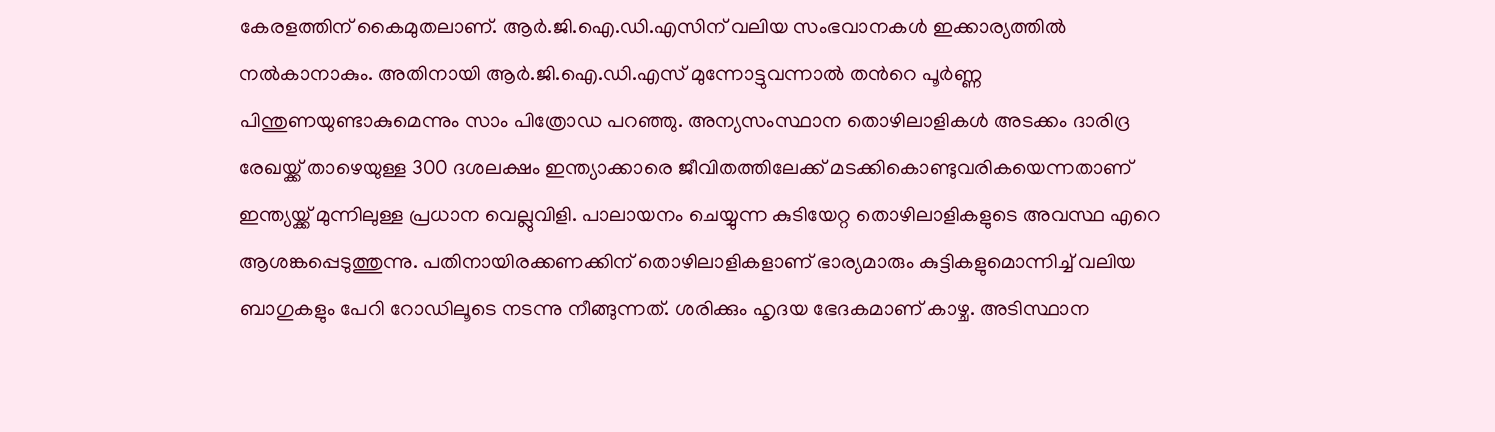കേരളത്തിന് കൈമുതലാണ്. ആര്‍.ജി.ഐ.ഡി.എസിന് വലിയ സംഭവാനകള്‍ ഇക്കാര്യത്തില്‍ നല്‍കാനാകും. അതിനായി ആര്‍.ജി.ഐ.ഡി.എസ് മുന്നോട്ടുവന്നാല്‍ തന്‍റെ പൂര്‍ണ്ണ പിന്തുണയുണ്ടാകുമെന്നും സാം പിത്രോഡ പറഞ്ഞു. അന്യസംസ്ഥാന തൊഴിലാളികള്‍ അടക്കം ദാരിദ്ര രേഖയ്ക്ക് താഴെയുള്ള 300 ദശലക്ഷം ഇന്ത്യാക്കാരെ ജീവിതത്തിലേക്ക് മടക്കികൊണ്ടുവരികയെന്നതാണ് ഇന്ത്യയ്ക്ക് മുന്നിലുള്ള പ്രധാന വെല്ലുവിളി. പാലായനം ചെയ്യുന്ന കുടിയേറ്റ തൊഴിലാളികളുടെ അവസ്ഥ എറെ ആശങ്കപ്പെടുത്തുന്നു. പതിനായിരക്കണക്കിന് തൊഴിലാളികളാണ് ഭാര്യമാരും കുട്ടികളുമൊന്നിച്ച് വലിയ ബാഗുകളും പേറി റോഡിലൂടെ നടന്നു നീങ്ങുന്നത്. ശരിക്കും ഹൃദയ ഭേദകമാണ് കാഴ്ച. അടിസ്ഥാന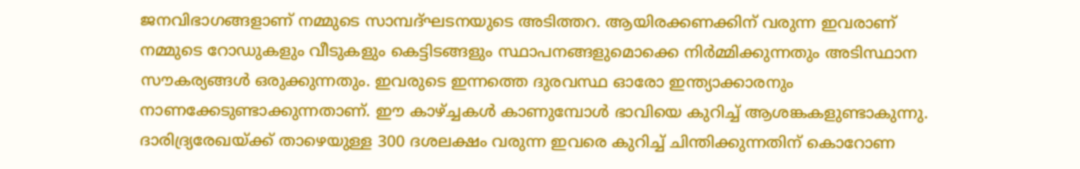ജനവിഭാഗങ്ങളാണ് നമ്മുടെ സാമ്പദ്ഘടനയുടെ അടിത്തറ. ആയിരക്കണക്കിന് വരുന്ന ഇവരാണ് നമ്മുടെ റോഡുകളും വീടുകളും കെട്ടിടങ്ങളും സ്ഥാപനങ്ങളുമൊക്കെ നിര്‍മ്മിക്കുന്നതും അടിസ്ഥാന സൗകര്യങ്ങള്‍ ഒരുക്കുന്നതും. ഇവരുടെ ഇന്നത്തെ ദുരവസ്ഥ ഓരോ ഇന്ത്യാക്കാരനും നാണക്കേടുണ്ടാക്കുന്നതാണ്. ഈ കാഴ്ച്ചകള്‍ കാണുമ്പോള്‍ ഭാവിയെ കുറിച്ച് ആശങ്കകളുണ്ടാകുന്നു. ദാരിദ്ര്യരേഖയ്ക്ക് താഴെയുള്ള 300 ദശലക്ഷം വരുന്ന ഇവരെ കുറിച്ച് ചിന്തിക്കുന്നതിന് കൊറോണ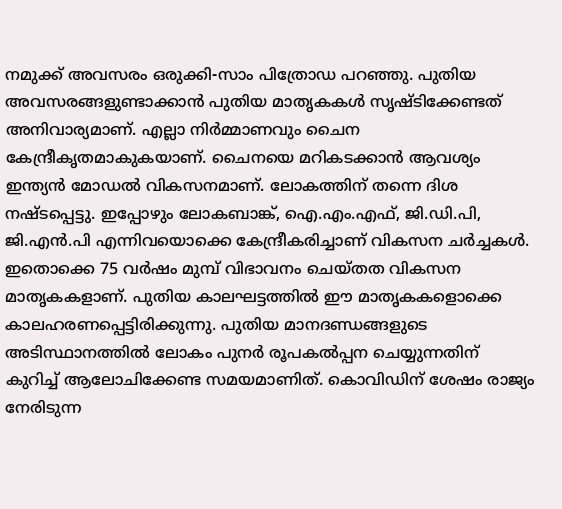നമുക്ക് അവസരം ഒരുക്കി-സാം പിത്രോഡ പറഞ്ഞു. പുതിയ അവസരങ്ങളുണ്ടാക്കാന്‍ പുതിയ മാതൃകകള്‍ സൃഷ്ടിക്കേണ്ടത് അനിവാര്യമാണ്. എല്ലാ നിര്‍മ്മാണവും ചൈന കേന്ദ്രീകൃതമാകുകയാണ്. ചൈനയെ മറികടക്കാന്‍ ആവശ്യം ഇന്ത്യന്‍ മോഡല്‍ വികസനമാണ്. ലോകത്തിന് തന്നെ ദിശ നഷ്ടപ്പെട്ടു. ഇപ്പോഴും ലോകബാങ്ക്, ഐ.എം.എഫ്, ജി.ഡി.പി, ജി.എന്‍.പി എന്നിവയൊക്കെ കേന്ദ്രീകരിച്ചാണ് വികസന ചര്‍ച്ചകള്‍. ഇതൊക്കെ 75 വര്‍ഷം മുമ്പ് വിഭാവനം ചെയ്തത വികസന മാതൃകകളാണ്. പുതിയ കാലഘട്ടത്തില്‍ ഈ മാതൃകകളൊക്കെ കാലഹരണപ്പെട്ടിരിക്കുന്നു. പുതിയ മാനദണ്ഡങ്ങളുടെ അടിസ്ഥാനത്തില്‍ ലോകം പുനര്‍ രൂപകല്‍പ്പന ചെയ്യുന്നതിന് കുറിച്ച് ആലോചിക്കേണ്ട സമയമാണിത്. കൊവിഡിന് ശേഷം രാജ്യം നേരിടുന്ന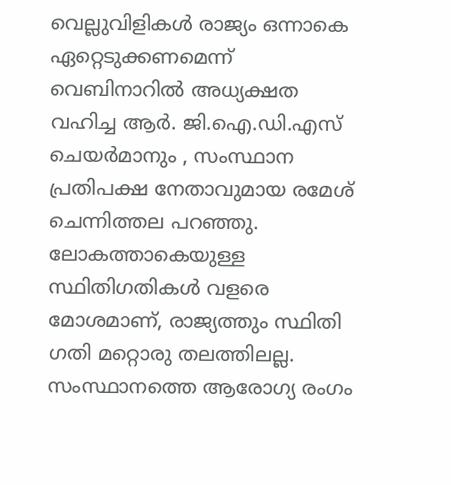വെല്ലുവിളികള്‍ രാജ്യം ഒന്നാകെ ഏറ്റെടുക്കണമെന്ന് വെബിനാറില്‍ അധ്യക്ഷത വഹിച്ച ആര്‍. ജി.ഐ.ഡി.എസ് ചെയര്‍മാനും , സംസ്ഥാന പ്രതിപക്ഷ നേതാവുമായ രമേശ് ചെന്നിത്തല പറഞ്ഞു. ലോകത്താകെയുള്ള സ്ഥിതിഗതികള്‍ വളരെ മോശമാണ്, രാജ്യത്തും സ്ഥിതി ഗതി മറ്റൊരു തലത്തിലല്ല. സംസ്ഥാനത്തെ ആരോഗ്യ രംഗം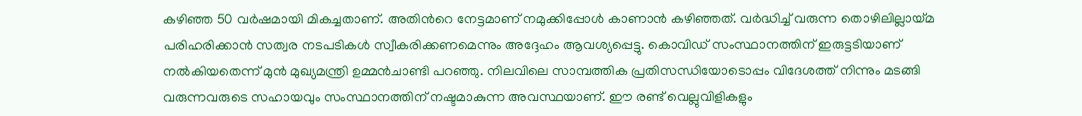കഴിഞ്ഞ 50 വര്‍ഷമായി മികച്ചതാണ്. അതിന്‍റെ നേട്ടമാണ് നമുക്കിപ്പോള്‍ കാണാന്‍ കഴിഞ്ഞത്. വര്‍ദ്ധിച്ച് വരുന്ന തൊഴിലില്ലായ്മ പരിഹരിക്കാന്‍ സത്വര നടപടികള്‍ സ്വീകരിക്കണമെന്നും അദ്ദേഹം ആവശ്യപ്പെട്ടു. കൊവിഡ് സംസ്ഥാനത്തിന് ഇരുട്ടടിയാണ് നല്‍കിയതെന്ന് മുന്‍ മുഖ്യമന്ത്രി ഉമ്മന്‍ചാണ്ടി പറഞ്ഞു. നിലവിലെ സാമ്പത്തിക പ്രതിസന്ധിയോടൊപ്പം വിദേശത്ത് നിന്നും മടങ്ങി വരുന്നവരുടെ സഹായവും സംസ്ഥാനത്തിന് നഷ്ടമാകുന്ന അവസ്ഥയാണ്. ഈ രണ്ട് വെല്ലുവിളികളും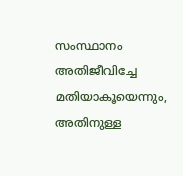സംസ്ഥാനം അതിജീവിച്ചേ മതിയാകൂയെന്നും, അതിനുള്ള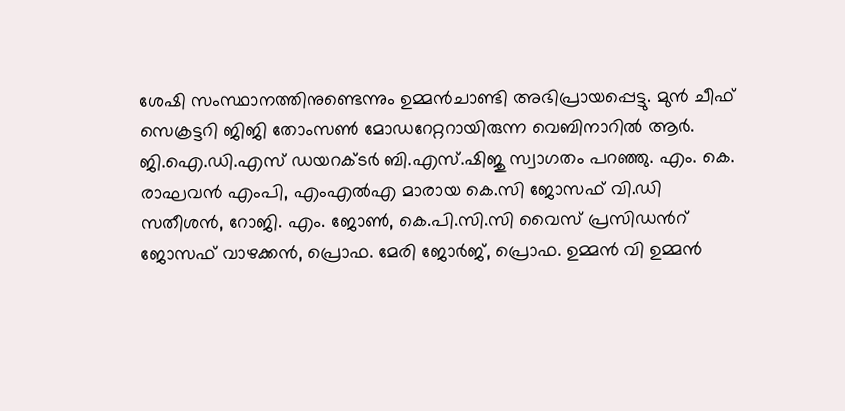ശേഷി സംസ്ഥാനത്തിനുണ്ടെന്നും ഉമ്മന്‍ചാണ്ടി അഭിപ്രായപ്പെട്ടു. മുന്‍ ചീഫ് സെക്രട്ടറി ജിജി തോംസണ്‍ മോഡറേറ്ററായിരുന്ന വെബിനാറില്‍ ആര്‍. ജി.ഐ.ഡി.എസ് ഡയറക്ടര്‍ ബി.എസ്.ഷിജു സ്വാഗതം പറഞ്ഞു. എം. കെ. രാഘവന്‍ എംപി, എംഎല്‍എ മാരായ കെ.സി ജോസഫ് വി.ഡി സതീശന്‍, റോജി. എം. ജോണ്‍, കെ.പി.സി.സി വൈസ് പ്രസിഡന്‍റ് ജോസഫ് വാഴക്കന്‍, പ്രൊഫ. മേരി ജോര്‍ജ്, പ്രൊഫ. ഉമ്മന്‍ വി ഉമ്മന്‍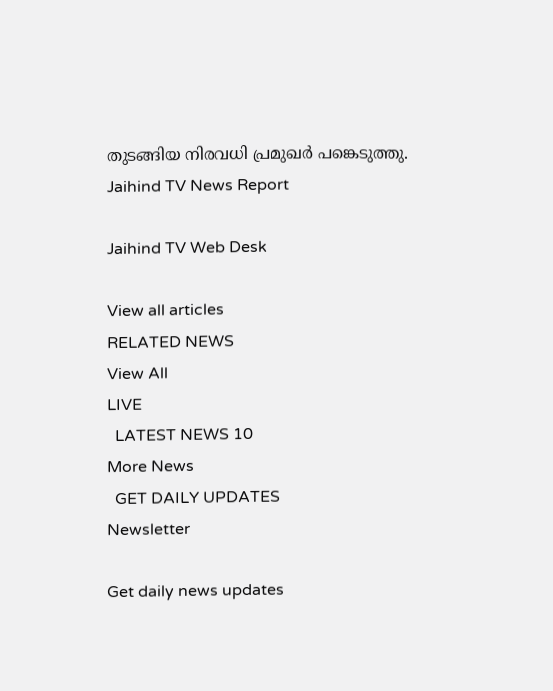തുടങ്ങിയ നിരവധി പ്രമുഖര്‍ പങ്കെടുത്തു.
Jaihind TV News Report

Jaihind TV Web Desk

View all articles
RELATED NEWS
View All
LIVE
  LATEST NEWS 10
More News
  GET DAILY UPDATES
Newsletter

Get daily news updates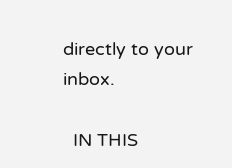directly to your inbox.

  IN THIS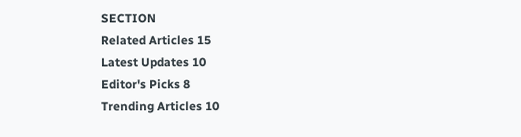SECTION
Related Articles 15
Latest Updates 10
Editor's Picks 8
Trending Articles 10